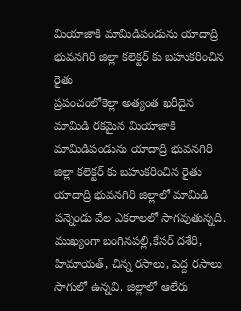మియాజాకి మామిడిపండును యాదాద్రి భువనగిరి జిల్లా కలెక్టర్ కు బహుకరించిన రైతు
ప్రపంచంలోకెల్లా అత్యంత ఖరీదైన మామిడి రకమైన మియాజాకి మామిడిపండును యాదాద్రి భువనగిరి జిల్లా కలెక్టర్ కు బహుకరించిన రైతు
యాదాద్రి భువనగిరి జిల్లాలో మామిడి పన్నెండు వేల ఎకరాలలో సాగవుతున్నది. ముఖ్యంగా బంగినపల్లి,కేసర్ దశేరి, హిమాయత్, చిన్న రసాలు, పెద్ద రసాలు సాగులో ఉన్నవి. జిల్లాలో ఆలేరు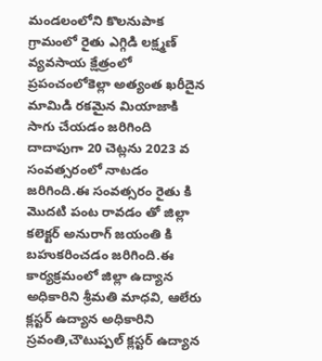మండలంలోని కొలనుపాక గ్రామంలో రైతు ఎగ్గిడి లక్ష్మణ్ వ్యవసాయ క్షేత్రంలో ప్రపంచంలోకెల్లా అత్యంత ఖరీదైన మామిడి రకమైన మియాజాకి సాగు చేయడం జరిగింది దాదాపుగా 20 చెట్లను 2023 వ సంవత్సరంలో నాటడం జరిగింది.ఈ సంవత్సరం రైతు కి మొదటి పంట రావడం తో జిల్లా కలెక్టర్ అనురాగ్ జయంతి కి బహుకరించడం జరిగింది.ఈ కార్యక్రమంలో జిల్లా ఉద్యాన అధికారిని శ్రీమతి మాధవి, ఆలేరు క్లస్టర్ ఉద్యాన అధికారిని స్రవంతి,చౌటుప్పల్ క్లస్టర్ ఉద్యాన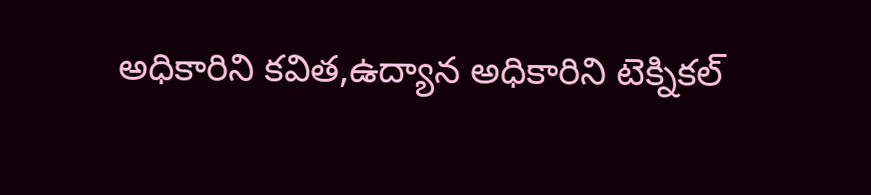అధికారిని కవిత,ఉద్యాన అధికారిని టెక్నికల్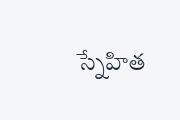స్నేహిత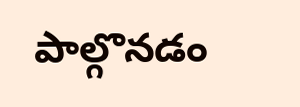పాల్గొనడం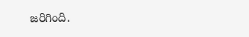జరిగింది.